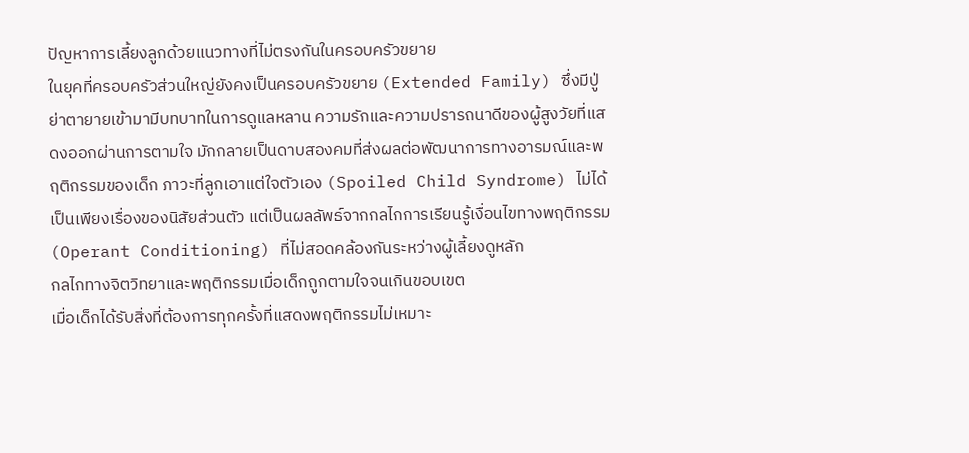ปัญหาการเลี้ยงลูกด้วยแนวทางที่ไม่ตรงกันในครอบครัวขยาย
ในยุคที่ครอบครัวส่วนใหญ่ยังคงเป็นครอบครัวขยาย (Extended Family) ซึ่งมีปู่ย่าตายายเข้ามามีบทบาทในการดูแลหลาน ความรักและความปรารถนาดีของผู้สูงวัยที่แสดงออกผ่านการตามใจ มักกลายเป็นดาบสองคมที่ส่งผลต่อพัฒนาการทางอารมณ์และพฤติกรรมของเด็ก ภาวะที่ลูกเอาแต่ใจตัวเอง (Spoiled Child Syndrome) ไม่ได้เป็นเพียงเรื่องของนิสัยส่วนตัว แต่เป็นผลลัพธ์จากกลไกการเรียนรู้เงื่อนไขทางพฤติกรรม (Operant Conditioning) ที่ไม่สอดคล้องกันระหว่างผู้เลี้ยงดูหลัก
กลไกทางจิตวิทยาและพฤติกรรมเมื่อเด็กถูกตามใจจนเกินขอบเขต
เมื่อเด็กได้รับสิ่งที่ต้องการทุกครั้งที่แสดงพฤติกรรมไม่เหมาะ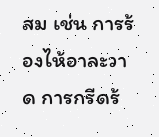สม เช่น การร้องไห้อาละวาด การกรีดร้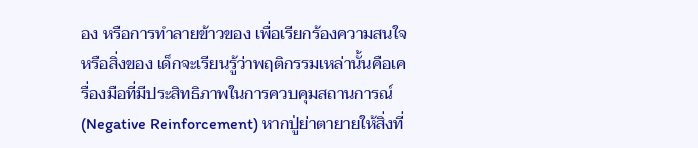อง หรือการทำลายข้าวของ เพื่อเรียกร้องความสนใจหรือสิ่งของ เด็กจะเรียนรู้ว่าพฤติกรรมเหล่านั้นคือเครื่องมือที่มีประสิทธิภาพในการควบคุมสถานการณ์ (Negative Reinforcement) หากปู่ย่าตายายให้สิ่งที่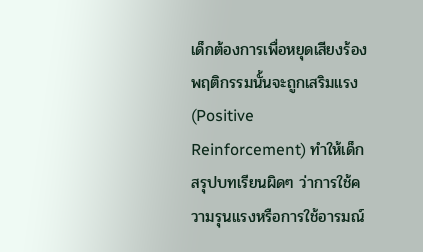เด็กต้องการเพื่อหยุดเสียงร้อง พฤติกรรมนั้นจะถูกเสริมแรง (Positive Reinforcement) ทำให้เด็กสรุปบทเรียนผิดๆ ว่าการใช้ความรุนแรงหรือการใช้อารมณ์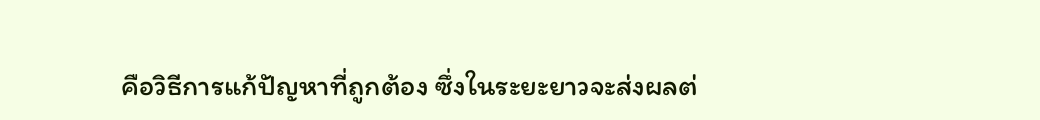คือวิธีการแก้ปัญหาที่ถูกต้อง ซึ่งในระยะยาวจะส่งผลต่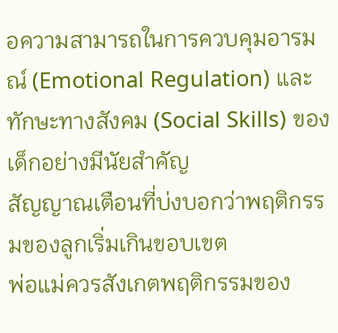อความสามารถในการควบคุมอารมณ์ (Emotional Regulation) และทักษะทางสังคม (Social Skills) ของเด็กอย่างมีนัยสำคัญ
สัญญาณเตือนที่บ่งบอกว่าพฤติกรรมของลูกเริ่มเกินขอบเขต
พ่อแม่ควรสังเกตพฤติกรรมของ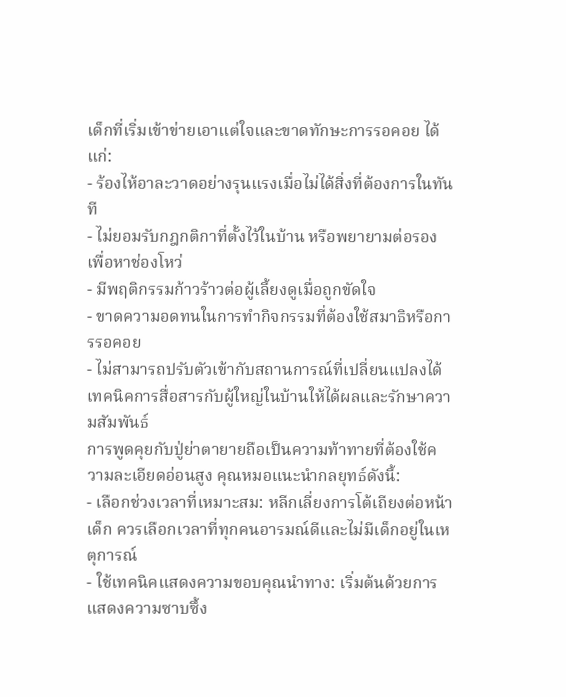เด็กที่เริ่มเข้าข่ายเอาแต่ใจและขาดทักษะการรอคอย ได้แก่:
- ร้องไห้อาละวาดอย่างรุนแรงเมื่อไม่ได้สิ่งที่ต้องการในทันที
- ไม่ยอมรับกฎกติกาที่ตั้งไว้ในบ้าน หรือพยายามต่อรองเพื่อหาช่องโหว่
- มีพฤติกรรมก้าวร้าวต่อผู้เลี้ยงดูเมื่อถูกขัดใจ
- ขาดความอดทนในการทำกิจกรรมที่ต้องใช้สมาธิหรือการรอคอย
- ไม่สามารถปรับตัวเข้ากับสถานการณ์ที่เปลี่ยนแปลงได้
เทคนิคการสื่อสารกับผู้ใหญ่ในบ้านให้ได้ผลและรักษาความสัมพันธ์
การพูดคุยกับปู่ย่าตายายถือเป็นความท้าทายที่ต้องใช้ความละเอียดอ่อนสูง คุณหมอแนะนำกลยุทธ์ดังนี้:
- เลือกช่วงเวลาที่เหมาะสม: หลีกเลี่ยงการโต้เถียงต่อหน้าเด็ก ควรเลือกเวลาที่ทุกคนอารมณ์ดีและไม่มีเด็กอยู่ในเหตุการณ์
- ใช้เทคนิคแสดงความขอบคุณนำทาง: เริ่มต้นด้วยการแสดงความซาบซึ้ง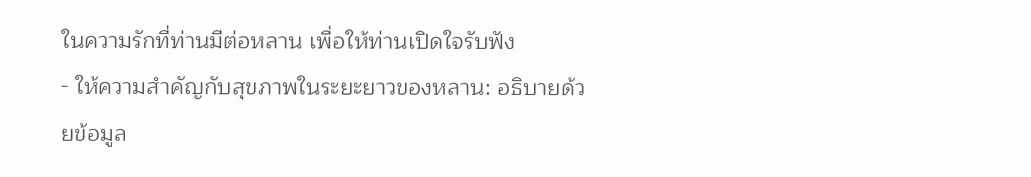ในความรักที่ท่านมีต่อหลาน เพื่อให้ท่านเปิดใจรับฟัง
- ให้ความสำคัญกับสุขภาพในระยะยาวของหลาน: อธิบายด้วยข้อมูล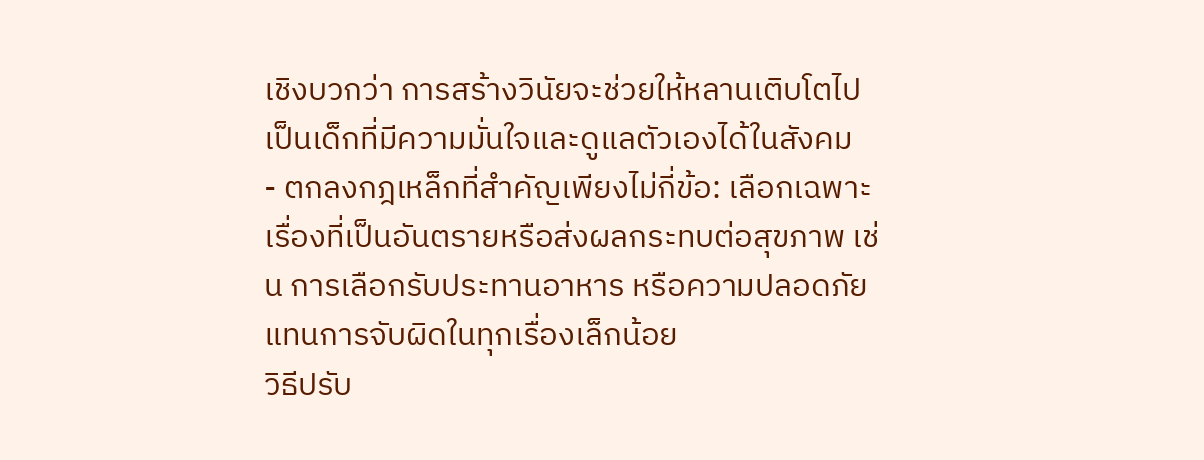เชิงบวกว่า การสร้างวินัยจะช่วยให้หลานเติบโตไปเป็นเด็กที่มีความมั่นใจและดูแลตัวเองได้ในสังคม
- ตกลงกฎเหล็กที่สำคัญเพียงไม่กี่ข้อ: เลือกเฉพาะเรื่องที่เป็นอันตรายหรือส่งผลกระทบต่อสุขภาพ เช่น การเลือกรับประทานอาหาร หรือความปลอดภัย แทนการจับผิดในทุกเรื่องเล็กน้อย
วิธีปรับ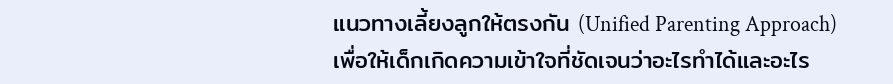แนวทางเลี้ยงลูกให้ตรงกัน (Unified Parenting Approach)
เพื่อให้เด็กเกิดความเข้าใจที่ชัดเจนว่าอะไรทำได้และอะไร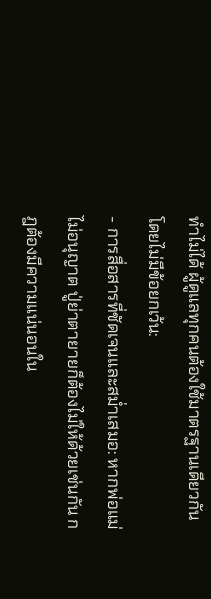ทำไม่ได้ ผู้ดูแลทุกคนต้องใช้มาตรฐานเดียวกันโดยไม่มีข้อยกเว้น:
- การสื่อสารที่ชัดเจนและสม่ำเสมอ: หากพ่อแม่ไม่อนุญาต ปู่ย่าตายายก็ต้องไม่ให้ด้วยเช่นกัน กฎต้องมีความแน่นอนใน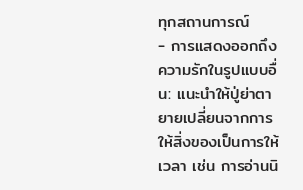ทุกสถานการณ์
- การแสดงออกถึงความรักในรูปแบบอื่น: แนะนำให้ปู่ย่าตายายเปลี่ยนจากการให้สิ่งของเป็นการให้เวลา เช่น การอ่านนิ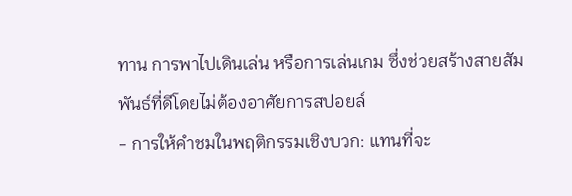ทาน การพาไปเดินเล่น หรือการเล่นเกม ซึ่งช่วยสร้างสายสัมพันธ์ที่ดีโดยไม่ต้องอาศัยการสปอยล์
- การให้คำชมในพฤติกรรมเชิงบวก: แทนที่จะ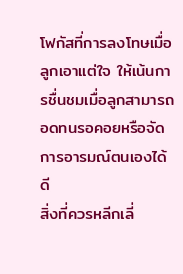โฟกัสที่การลงโทษเมื่อลูกเอาแต่ใจ ให้เน้นการชื่นชมเมื่อลูกสามารถอดทนรอคอยหรือจัดการอารมณ์ตนเองได้ดี
สิ่งที่ควรหลีกเลี่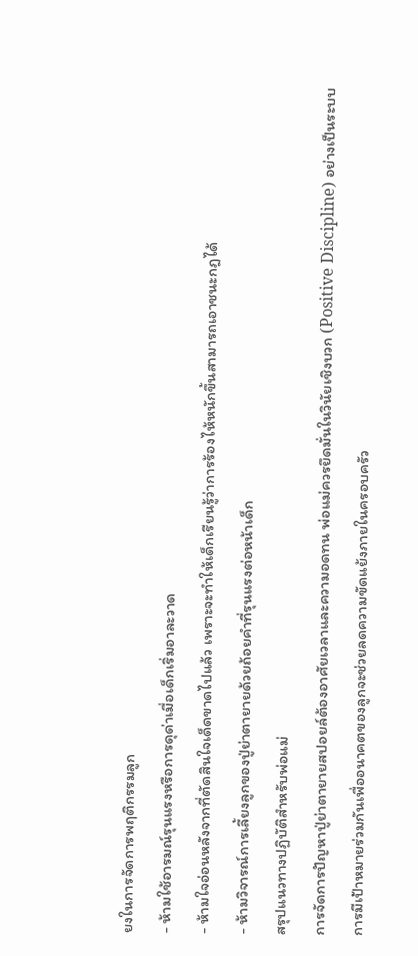ยงในการจัดการพฤติกรรมลูก
- ห้ามใช้อารมณ์รุนแรงหรือการดุด่าเมื่อเด็กเริ่มอาละวาด
- ห้ามใจอ่อนหลังจากที่ตัดสินใจเด็ดขาดไปแล้ว เพราะจะทำให้เด็กเรียนรู้ว่าการร้องไห้หนักขึ้นสามารถเอาชนะกฎได้
- ห้ามวิจารณ์การเลี้ยงลูกของปู่ย่าตายายด้วยถ้อยคำที่รุนแรงต่อหน้าเด็ก
สรุปแนวทางปฏิบัติสำหรับพ่อแม่
การจัดการปัญหาปู่ย่าตายายสปอยล์ต้องอาศัยเวลาและความอดทน พ่อแม่ควรยึดมั่นในวินัยเชิงบวก (Positive Discipline) อย่างเป็นระบบ การมีเป้าหมายร่วมกันเพื่ออนาคตของลูกจะช่วยลดความขัดแย้งภายในครอบครัว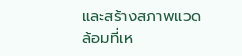และสร้างสภาพแวดล้อมที่เห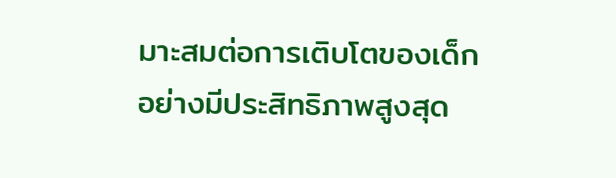มาะสมต่อการเติบโตของเด็กอย่างมีประสิทธิภาพสูงสุด